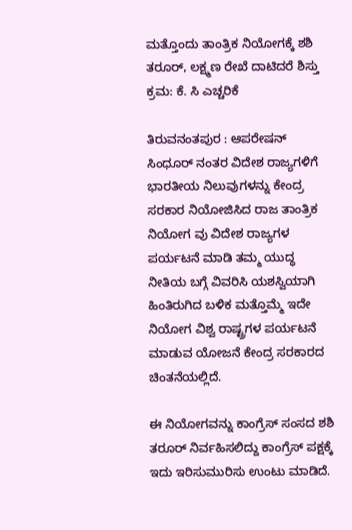ಮತ್ತೊಂದು ತಾಂತ್ರಿಕ ನಿಯೋಗಕ್ಕೆ ಶಶಿ ತರೂರ್, ಲಕ್ಷ್ಮಣ ರೇಖೆ ದಾಟಿದರೆ ಶಿಸ್ತು ಕ್ರಮ: ಕೆ. ಸಿ ಎಚ್ಚರಿಕೆ

ತಿರುವನಂತಪುರ : ಆಪರೇಷನ್ ಸಿಂಧೂರ್ ನಂತರ ವಿದೇಶ ರಾಜ್ಯಗಳಿಗೆ ಭಾರತೀಯ ನಿಲುವುಗಳನ್ನು ಕೇಂದ್ರ ಸರಕಾರ ನಿಯೋಜಿಸಿದ ರಾಜ ತಾಂತ್ರಿಕ ನಿಯೋಗ ವು ವಿದೇಶ ರಾಜ್ಯಗಳ ಪರ್ಯಟನೆ ಮಾಡಿ ತಮ್ಮ ಯುದ್ಧ ನೀತಿಯ ಬಗ್ಗೆ ವಿವರಿಸಿ ಯಶಸ್ವಿಯಾಗಿ ಹಿಂತಿರುಗಿದ ಬಳಿಕ ಮತ್ತೊಮ್ಮೆ ಇದೇ ನಿಯೋಗ ವಿಶ್ವ ರಾಷ್ಟ್ರಗಳ ಪರ್ಯಟನೆ ಮಾಡುವ ಯೋಜನೆ ಕೇಂದ್ರ ಸರಕಾರದ ಚಿಂತನೆಯಲ್ಲಿದೆ.

ಈ ನಿಯೋಗವನ್ನು ಕಾಂಗ್ರೆಸ್ ಸಂಸದ ಶಶಿ ತರೂರ್ ನಿರ್ವಹಿಸಲಿದ್ದು ಕಾಂಗ್ರೆಸ್ ಪಕ್ಷಕ್ಕೆ ಇದು ಇರಿಸುಮುರಿಸು ಉಂಟು ಮಾಡಿದೆ.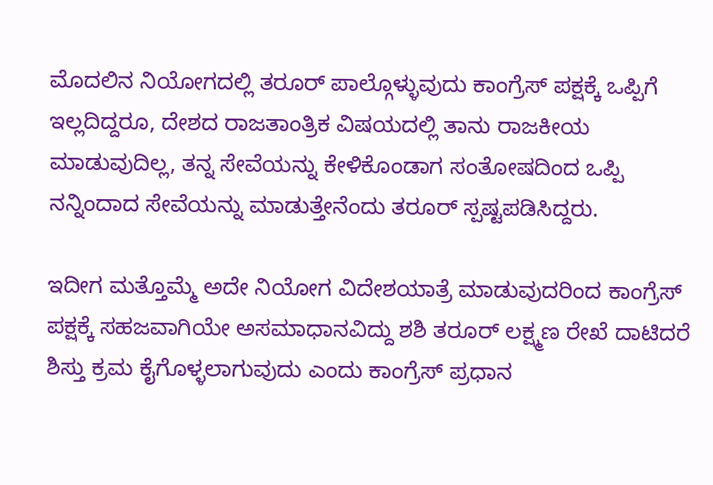ಮೊದಲಿನ ನಿಯೋಗದಲ್ಲಿ ತರೂರ್ ಪಾಲ್ಗೊಳ್ಳುವುದು ಕಾಂಗ್ರೆಸ್ ಪಕ್ಷಕ್ಕೆ ಒಪ್ಪಿಗೆ ಇಲ್ಲದಿದ್ದರೂ, ದೇಶದ ರಾಜತಾಂತ್ರಿಕ ವಿಷಯದಲ್ಲಿ ತಾನು ರಾಜಕೀಯ ಮಾಡುವುದಿಲ್ಲ, ತನ್ನ ಸೇವೆಯನ್ನು ಕೇಳಿಕೊಂಡಾಗ ಸಂತೋಷದಿಂದ ಒಪ್ಪಿ ನನ್ನಿಂದಾದ ಸೇವೆಯನ್ನು ಮಾಡುತ್ತೇನೆಂದು ತರೂರ್ ಸ್ಪಷ್ಟಪಡಿಸಿದ್ದರು.

ಇದೀಗ ಮತ್ತೊಮ್ಮೆ ಅದೇ ನಿಯೋಗ ವಿದೇಶಯಾತ್ರೆ ಮಾಡುವುದರಿಂದ ಕಾಂಗ್ರೆಸ್ ಪಕ್ಷಕ್ಕೆ ಸಹಜವಾಗಿಯೇ ಅಸಮಾಧಾನವಿದ್ದು ಶಶಿ ತರೂರ್ ಲಕ್ಷ್ಮಣ ರೇಖೆ ದಾಟಿದರೆ ಶಿಸ್ತು ಕ್ರಮ ಕೈಗೊಳ್ಳಲಾಗುವುದು ಎಂದು ಕಾಂಗ್ರೆಸ್ ಪ್ರಧಾನ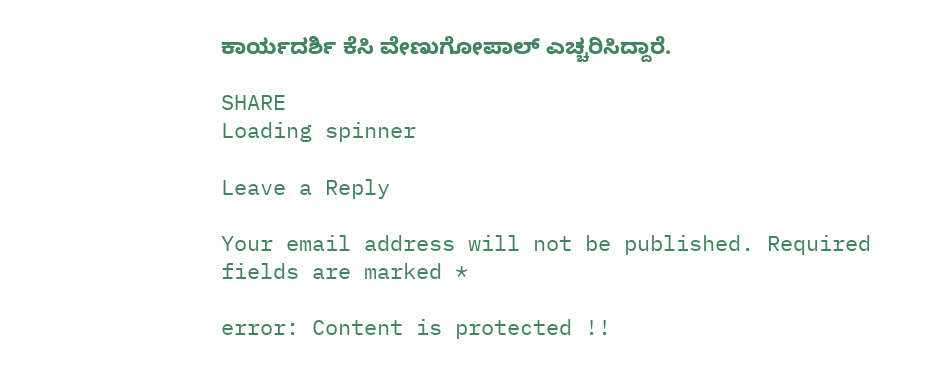ಕಾರ್ಯದರ್ಶಿ ಕೆಸಿ ವೇಣುಗೋಪಾಲ್ ಎಚ್ಚರಿಸಿದ್ದಾರೆ.

SHARE
Loading spinner

Leave a Reply

Your email address will not be published. Required fields are marked *

error: Content is protected !!